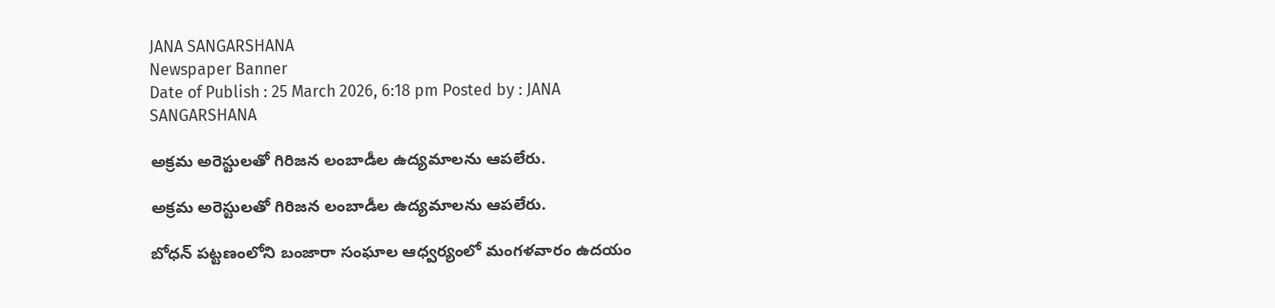JANA SANGARSHANA
Newspaper Banner
Date of Publish : 25 March 2026, 6:18 pm Posted by : JANA SANGARSHANA

అక్రమ అరెస్టులతో గిరిజన లంబాడీల ఉద్యమాలను ఆపలేరు.

అక్రమ అరెస్టులతో గిరిజన లంబాడీల ఉద్యమాలను ఆపలేరు.

బోధన్ పట్టణంలోని బంజారా సంఘాల ఆధ్వర్యంలో మంగళవారం ఉదయం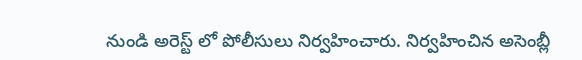నుండి అరెస్ట్ లో పోలీసులు నిర్వహించారు. నిర్వహించిన అసెంబ్లీ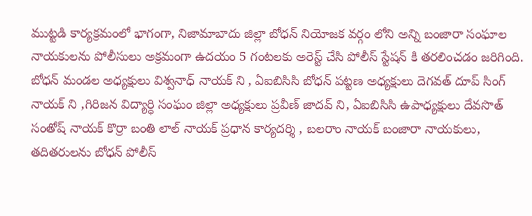ముట్టడి కార్యక్రమంలో భాగంగా, నిజామాబాదు జిల్లా బోధన్ నియోజక వర్గం లోని అన్ని బంజారా సంఘాల నాయకులను పోలీసులు అక్రమంగా ఉదయం 5 గంటలకు అరెస్ట్ చేసి పోలీస్ స్టేషన్ కి తరలించడం జరిగింది. బోధన్ మండల అధ్యక్షులు విశ్వనాధ్ నాయక్ ని , ఏఐబిసిసి బోధన్ పట్టణ అధ్యక్షులు దెగవత్ దూప్ సింగ్ నాయక్ ని ,గిరిజన విద్యార్ధి సంఘం జిల్లా అధ్యక్షులు ప్రవీణ్ జాదవ్ ని, ఏఐబిసిసి ఉపాధ్యక్షులు దేవసొత్ సంతోష్ నాయక్ కొర్రా బంతి లాల్ నాయక్ ప్రధాన కార్యదర్శి , బలరాం నాయక్ బంజారా నాయకులు, తదితరులను బోధన్ పోలీస్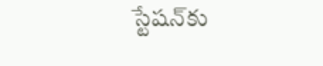స్టేషన్‌కు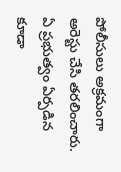పోలీసులు అక్రమంగా అరెస్టు చేసి తరలించారు. ఏ ప్రభుత్వం ఏర్పడిన కూడా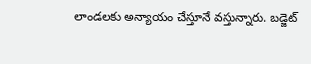లాండలకు అన్యాయం చేస్తూనే వస్తున్నారు. బడ్జెట్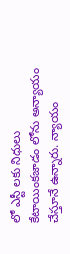లో ఎస్టీ లకు నిధులు కేటాయింకజాడం లోను అన్యాయం చేస్తూనే ఉన్నారు. న్యాయం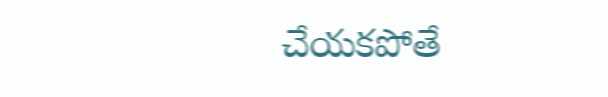చేయకపోతే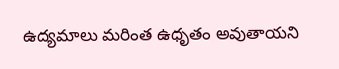ఉద్యమాలు మరింత ఉధృతం అవుతాయని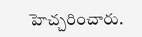హెచ్చరించారు.